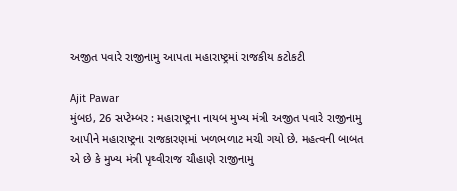અજીત પવારે રાજીનામુ આપતા મહારાષ્ટ્રમાં રાજકીય કટોકટી

Ajit Pawar
મુંબઇ, 26 સપ્ટેમ્બર : મહારાષ્ટ્રના નાયબ મુખ્ય મંત્રી અજીત પવારે રાજીનામુ આપીને મહારાષ્ટ્રના રાજકારણમાં ખળભળાટ મચી ગયો છે. મહત્વની બાબત એ છે કે મુખ્ય મંત્રી પૃથ્વીરાજ ચૌહાણે રાજીનામુ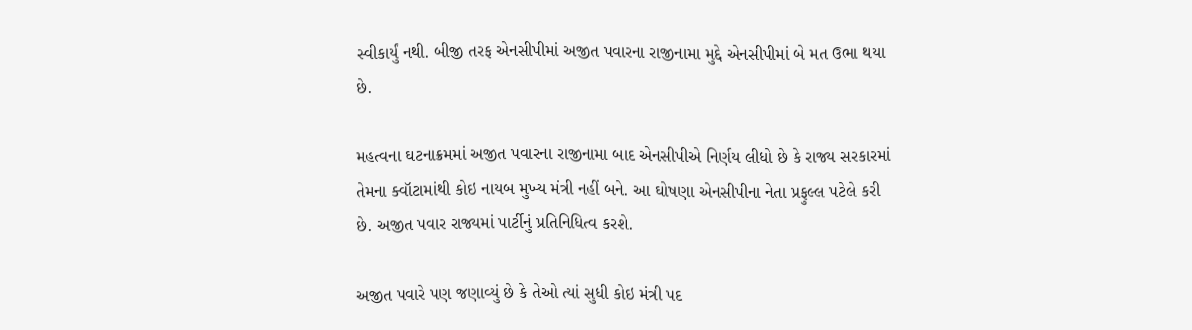સ્વીકાર્યું નથી. બીજી તરફ એનસીપીમાં અજીત પવારના રાજીનામા મુદ્દે એનસીપીમાં બે મત ઉભા થયા છે.

મહત્વના ઘટનાક્રમમાં અજીત પવારના રાજીનામા બાદ એનસીપીએ નિર્ણય લીધો છે કે રાજ્ય સરકારમાં તેમના ક્વૉટામાંથી કોઇ નાયબ મુખ્ય મંત્રી નહીં બને. આ ઘોષણા એનસીપીના નેતા પ્રફુલ્લ પટેલે કરી છે. અજીત પવાર રાજ્યમાં પાર્ટીનું પ્રતિનિધિત્વ કરશે.

અજીત પવારે પણ જણાવ્યું છે કે તેઓ ત્યાં સુધી કોઇ મંત્રી પદ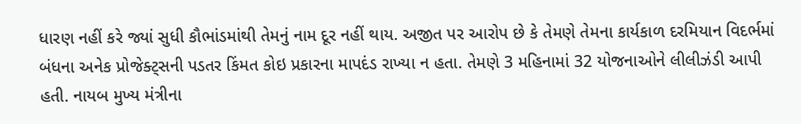ધારણ નહીં કરે જ્યાં સુધી કૌભાંડમાંથી તેમનું નામ દૂર નહીં થાય. અજીત પર આરોપ છે કે તેમણે તેમના કાર્યકાળ દરમિયાન વિદર્ભમાં બંધના અનેક પ્રોજેક્ટ્સની પડતર કિંમત કોઇ પ્રકારના માપદંડ રાખ્યા ન હતા. તેમણે 3 મહિનામાં 32 યોજનાઓને લીલીઝંડી આપી હતી. નાયબ મુખ્ય મંત્રીના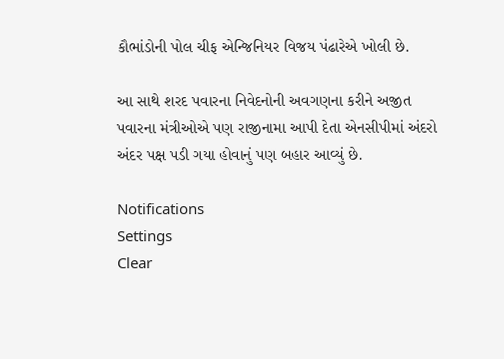કૌભાંડોની પોલ ચીફ એન્જિનિયર વિજય પંઢારેએ ખોલી છે.

આ સાથે શરદ પવારના નિવેદનોની અવગણના કરીને અજીત પવારના મંત્રીઓએ પણ રાજીનામા આપી દેતા એનસીપીમાં અંદરો અંદર પક્ષ પડી ગયા હોવાનું પણ બહાર આવ્યું છે.

Notifications
Settings
Clear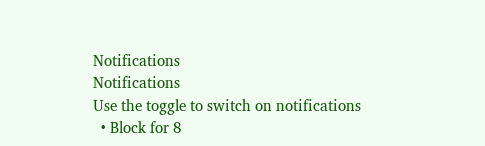Notifications
Notifications
Use the toggle to switch on notifications
  • Block for 8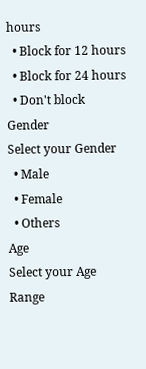hours
  • Block for 12 hours
  • Block for 24 hours
  • Don't block
Gender
Select your Gender
  • Male
  • Female
  • Others
Age
Select your Age Range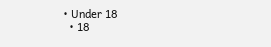• Under 18
  • 18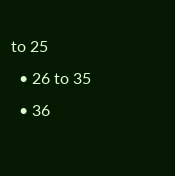to 25
  • 26 to 35
  • 36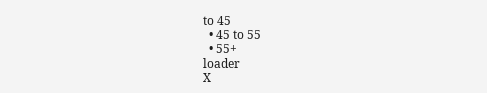to 45
  • 45 to 55
  • 55+
loader
X